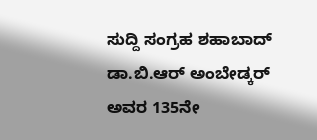ಸುದ್ದಿ ಸಂಗ್ರಹ ಶಹಾಬಾದ್
ಡಾ.ಬಿ.ಆರ್ ಅಂಬೇಡ್ಕರ್ ಅವರ 135ನೇ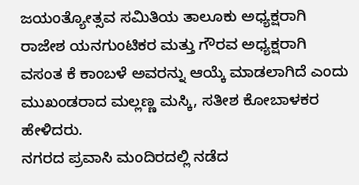ಜಯಂತ್ಯೋತ್ಸವ ಸಮಿತಿಯ ತಾಲೂಕು ಅಧ್ಯಕ್ಷರಾಗಿ ರಾಜೇಶ ಯನಗುಂಟಿಕರ ಮತ್ತು ಗೌರವ ಅಧ್ಯಕ್ಷರಾಗಿ ವಸಂತ ಕೆ ಕಾಂಬಳೆ ಅವರನ್ನು ಆಯ್ಕೆ ಮಾಡಲಾಗಿದೆ ಎಂದು ಮುಖಂಡರಾದ ಮಲ್ಲಣ್ಣ ಮಸ್ಕಿ, ಸತೀಶ ಕೋಬಾಳಕರ ಹೇಳಿದರು.
ನಗರದ ಪ್ರವಾಸಿ ಮಂದಿರದಲ್ಲಿ ನಡೆದ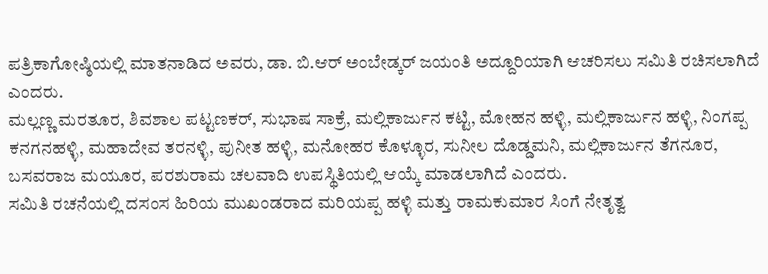ಪತ್ರಿಕಾಗೋಷ್ಠಿಯಲ್ಲಿ ಮಾತನಾಡಿದ ಅವರು, ಡಾ. ಬಿ.ಆರ್ ಅಂಬೇಡ್ಕರ್ ಜಯಂತಿ ಅದ್ದೂರಿಯಾಗಿ ಆಚರಿಸಲು ಸಮಿತಿ ರಚಿಸಲಾಗಿದೆ ಎಂದರು.
ಮಲ್ಲಣ್ಣ ಮರತೂರ, ಶಿವಶಾಲ ಪಟ್ಟಣಕರ್, ಸುಭಾಷ ಸಾಕ್ರೆ, ಮಲ್ಲಿಕಾರ್ಜುನ ಕಟ್ಟಿ, ಮೋಹನ ಹಳ್ಳಿ, ಮಲ್ಲಿಕಾರ್ಜುನ ಹಳ್ಳಿ, ನಿಂಗಪ್ಪ ಕನಗನಹಳ್ಳಿ, ಮಹಾದೇವ ತರನಳ್ಳಿ, ಪುನೀತ ಹಳ್ಳಿ, ಮನೋಹರ ಕೊಳ್ಳೂರ, ಸುನೀಲ ದೊಡ್ಡಮನಿ, ಮಲ್ಲಿಕಾರ್ಜುನ ತೆಗನೂರ, ಬಸವರಾಜ ಮಯೂರ, ಪರಶುರಾಮ ಚಲವಾದಿ ಉಪಸ್ಥಿತಿಯಲ್ಲಿ ಆಯ್ಕೆ ಮಾಡಲಾಗಿದೆ ಎಂದರು.
ಸಮಿತಿ ರಚನೆಯಲ್ಲಿ ದಸಂಸ ಹಿರಿಯ ಮುಖಂಡರಾದ ಮರಿಯಪ್ಪ ಹಳ್ಳಿ ಮತ್ತು ರಾಮಕುಮಾರ ಸಿಂಗೆ ನೇತೃತ್ವ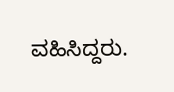ವಹಿಸಿದ್ದರು.